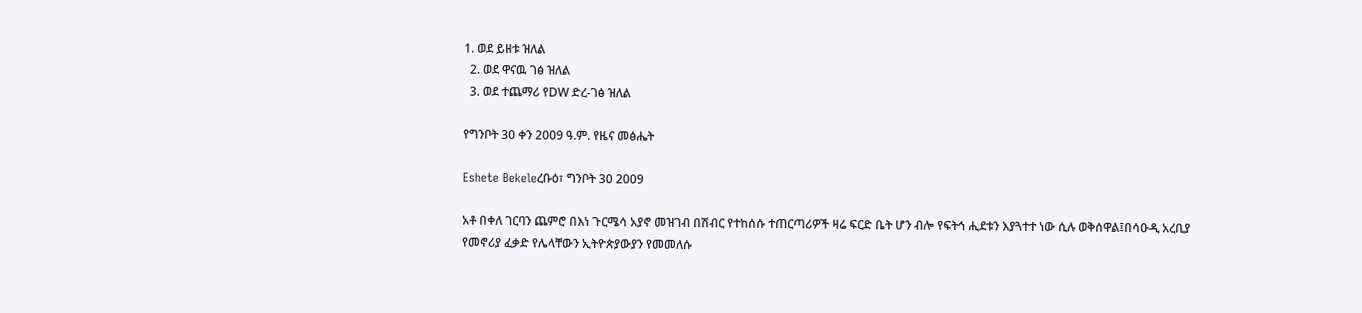1. ወደ ይዘቱ ዝለል
  2. ወደ ዋናዉ ገፅ ዝለል
  3. ወደ ተጨማሪ የDW ድረ-ገፅ ዝለል

የግንቦት 30 ቀን 2009 ዓ.ም. የዜና መፅሔት

Eshete Bekeleረቡዕ፣ ግንቦት 30 2009

አቶ በቀለ ገርባን ጨምሮ በእነ ጉርሜሳ አያኖ መዝገብ በሽብር የተከሰሱ ተጠርጣሪዎች ዛሬ ፍርድ ቤት ሆን ብሎ የፍትኅ ሒደቱን እያጓተተ ነው ሲሉ ወቅሰዋል፤በሳዑዲ አረቢያ የመኖሪያ ፈቃድ የሌላቸውን ኢትዮጵያውያን የመመለሱ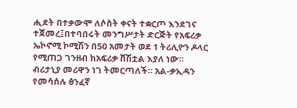ሒደት በተቃውሞ ለሶስት ቀናት ተቋርጦ እንደገና ተጀመረ፤በተባበሩት መንግሥታት ድርጅት የአፍሪቃ ኤኮኖሚ ኮሚሽን በ50 አመታት ወደ 1 ትሪሊዮን ዶላር የሚጠጋ ገንዘብ ከአፍሪቃ ሸሽቷል እያለ ነው። ብሪታኒያ መሪዋን ነገ ትመርጣለች። አል-ቃኢዳን የመሳሰሉ ፅንፈኛ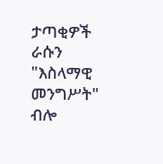ታጣቂዎች ራሱን "እስላማዊ መንግሥት" ብሎ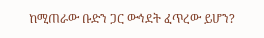ከሚጠራው ቡድን ጋር ውኅደት ፈጥረው ይሆን?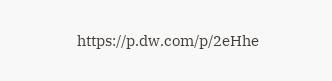https://p.dw.com/p/2eHhe